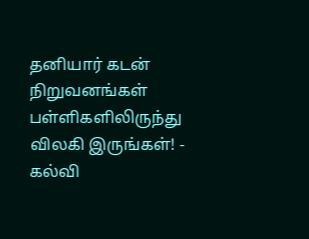தனியார் கடன் நிறுவனங்கள் பள்ளிகளிலிருந்து விலகி இருங்கள்! - கல்வி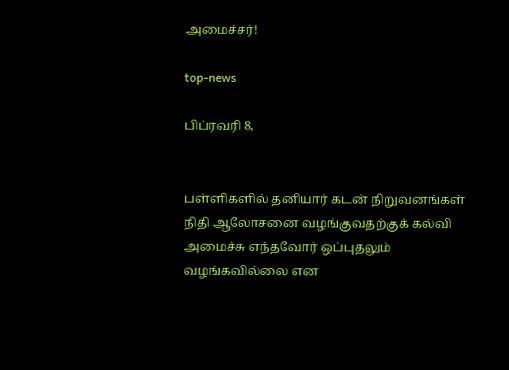அமைச்சர்!

top-news

பிப்ரவரி 8,


பள்ளிகளில் தனியார் கடன் நிறுவனங்கள் நிதி ஆலோசனை வழங்குவதற்குக் கல்வி அமைச்சு எந்தவோர் ஒப்புதலும் வழங்கவில்லை என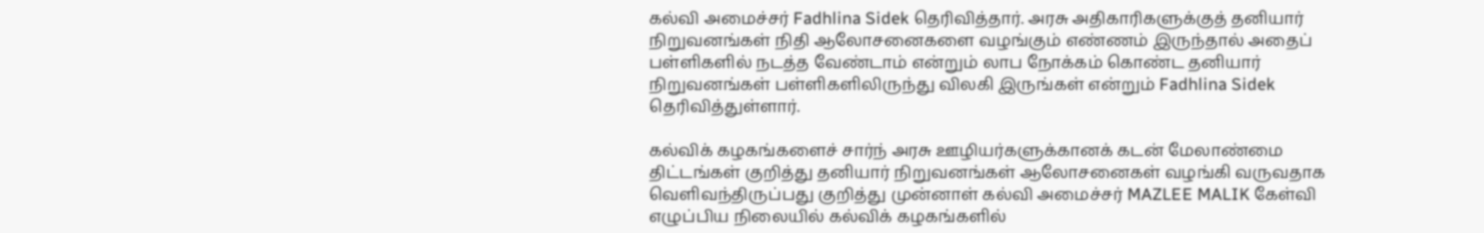கல்வி அமைச்சர் Fadhlina Sidek தெரிவித்தார். அரசு அதிகாரிகளுக்குத் தனியார் நிறுவனங்கள் நிதி ஆலோசனைகளை வழங்கும் எண்ணம் இருந்தால் அதைப் பள்ளிகளில் நடத்த வேண்டாம் என்றும் லாப நோக்கம் கொண்ட தனியார் நிறுவனங்கள் பள்ளிகளிலிருந்து விலகி இருங்கள் என்றும் Fadhlina Sidek தெரிவித்துள்ளார்.

கல்விக் கழகங்களைச் சார்ந் அரசு ஊழியர்களுக்கானக் கடன் மேலாண்மை திட்டங்கள் குறித்து தனியார் நிறுவனங்கள் ஆலோசனைகள் வழங்கி வருவதாக வெளிவந்திருப்பது குறித்து முன்னாள் கல்வி அமைச்சர் MAZLEE MALIK கேள்வி எழுப்பிய நிலையில் கல்விக் கழகங்களில்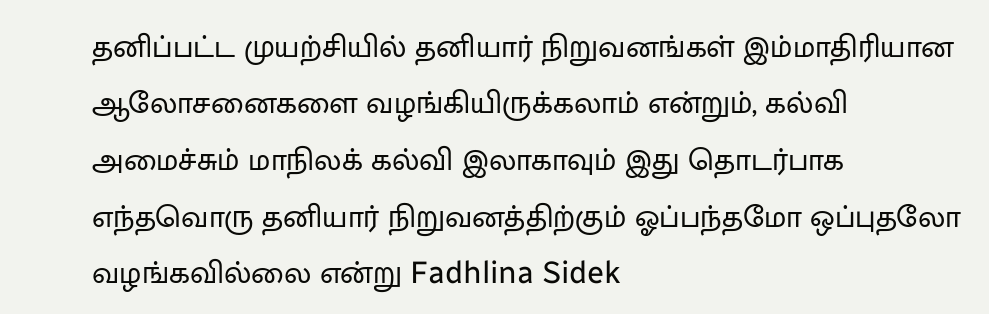தனிப்பட்ட முயற்சியில் தனியார் நிறுவனங்கள் இம்மாதிரியான ஆலோசனைகளை வழங்கியிருக்கலாம் என்றும், கல்வி அமைச்சும் மாநிலக் கல்வி இலாகாவும் இது தொடர்பாக எந்தவொரு தனியார் நிறுவனத்திற்கும் ஓப்பந்தமோ ஒப்புதலோ வழங்கவில்லை என்று Fadhlina Sidek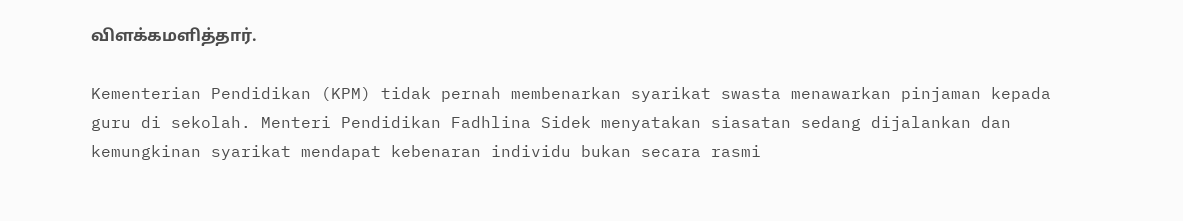விளக்கமளித்தார்.

Kementerian Pendidikan (KPM) tidak pernah membenarkan syarikat swasta menawarkan pinjaman kepada guru di sekolah. Menteri Pendidikan Fadhlina Sidek menyatakan siasatan sedang dijalankan dan kemungkinan syarikat mendapat kebenaran individu bukan secara rasmi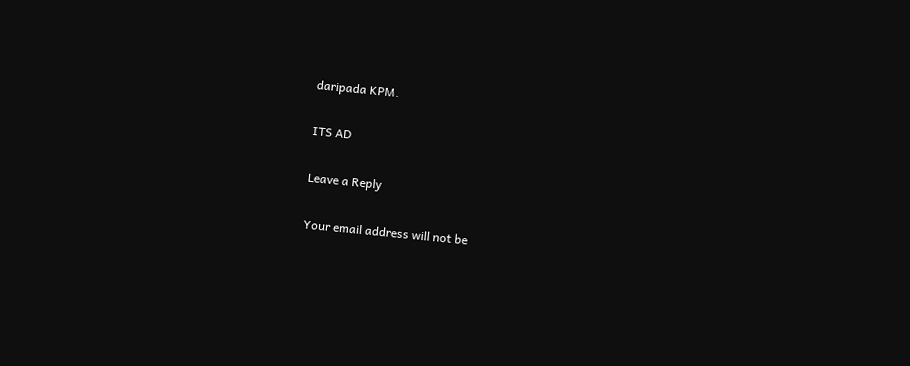daripada KPM.

ITS AD

Leave a Reply

Your email address will not be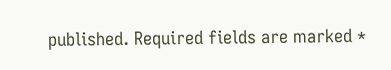published. Required fields are marked *